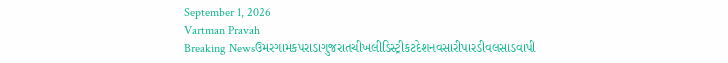September 1, 2026
Vartman Pravah
Breaking Newsઉમરગામકપરાડાગુજરાતચીખલીડિસ્ટ્રીકટદેશનવસારીપારડીવલસાડવાપી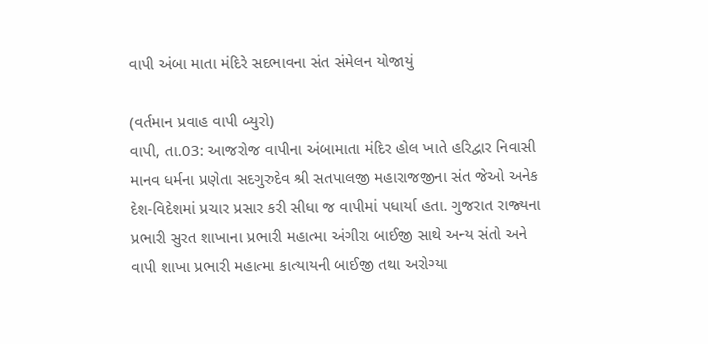વાપી અંબા માતા મંદિરે સદભાવના સંત સંમેલન યોજાયું

(વર્તમાન પ્રવાહ વાપી બ્‍યુરો)
વાપી, તા.03: આજરોજ વાપીના અંબામાતા મંદિર હોલ ખાતે હરિદ્વાર નિવાસી માનવ ધર્મના પ્રણેતા સદગુરુદેવ શ્રી સતપાલજી મહારાજજીના સંત જેઓ અનેક દેશ-વિદેશમાં પ્રચાર પ્રસાર કરી સીધા જ વાપીમાં પધાર્યા હતા. ગુજરાત રાજ્‍યના પ્રભારી સુરત શાખાના પ્રભારી મહાત્‍મા અંગીરા બાઈજી સાથે અન્‍ય સંતો અને વાપી શાખા પ્રભારી મહાત્‍મા કાત્‍યાયની બાઈજી તથા અરોગ્‍યા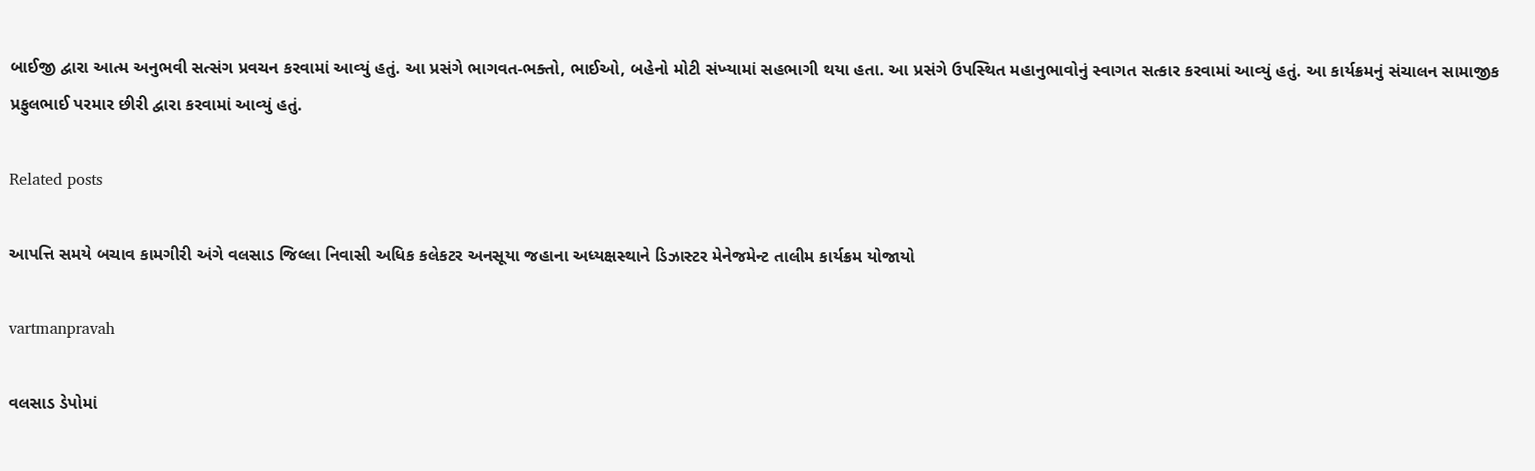બાઈજી દ્વારા આત્‍મ અનુભવી સત્‍સંગ પ્રવચન કરવામાં આવ્‍યું હતું. આ પ્રસંગે ભાગવત-ભક્‍તો, ભાઈઓ, બહેનો મોટી સંખ્‍યામાં સહભાગી થયા હતા. આ પ્રસંગે ઉપસ્‍થિત મહાનુભાવોનું સ્‍વાગત સત્‍કાર કરવામાં આવ્‍યું હતું. આ કાર્યક્રમનું સંચાલન સામાજીક પ્રફુલભાઈ પરમાર છીરી દ્વારા કરવામાં આવ્‍યું હતું.

Related posts

આપત્તિ સમયે બચાવ કામગીરી અંગે વલસાડ જિલ્લા નિવાસી અધિક કલેકટર અનસૂયા જહાના અધ્‍યક્ષસ્‍થાને ડિઝાસ્‍ટર મેનેજમેન્‍ટ તાલીમ કાર્યક્રમ યોજાયો

vartmanpravah

વલસાડ ડેપોમાં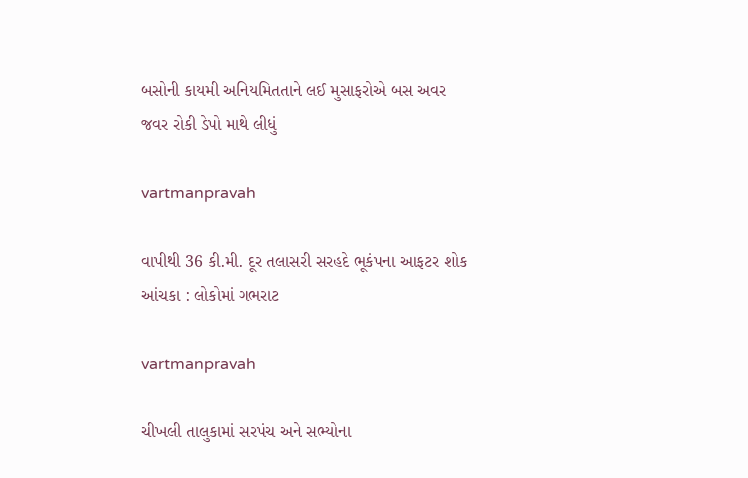બસોની કાયમી અનિયમિતતાને લઈ મુસાફરોએ બસ અવર જવર રોકી ડેપો માથે લીધું

vartmanpravah

વાપીથી 36 કી.મી. દૂર તલાસરી સરહદે ભૂકંપના આફટર શોક આંચકા : લોકોમાં ગભરાટ

vartmanpravah

ચીખલી તાલુકામાં સરપંચ અને સભ્‍યોના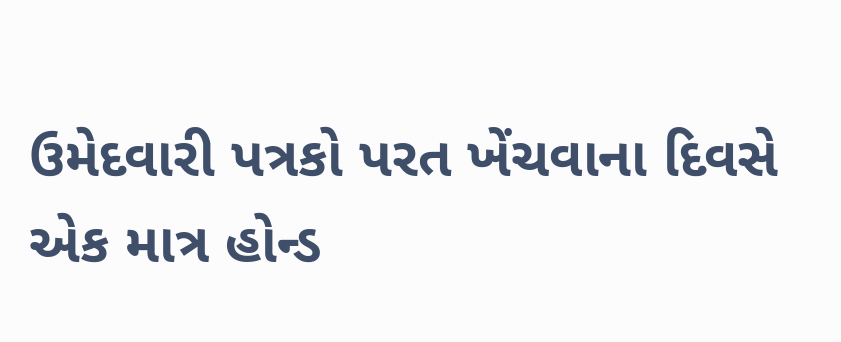ઉમેદવારી પત્રકો પરત ખેંચવાના દિવસે એક માત્ર હોન્‍ડ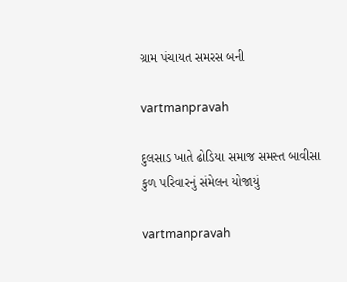ગ્રામ પંચાયત સમરસ બની

vartmanpravah

દુલસાડ ખાતે ઢોડિયા સમાજ સમસ્‍ત બાવીસા કુળ પરિવારનું સંમેલન યોજાયું

vartmanpravah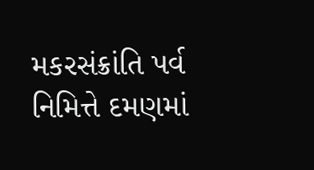મકરસંક્રાંતિ પર્વ નિમિત્તે દમણમાં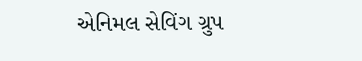એનિમલ સેવિંગ ગ્રુપ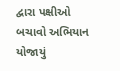દ્વારા પક્ષીઓ બચાવો અભિયાન યોજાયું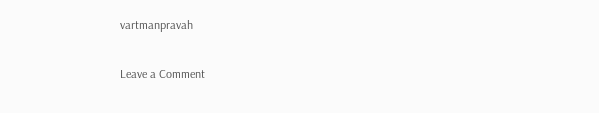vartmanpravah

Leave a Comment